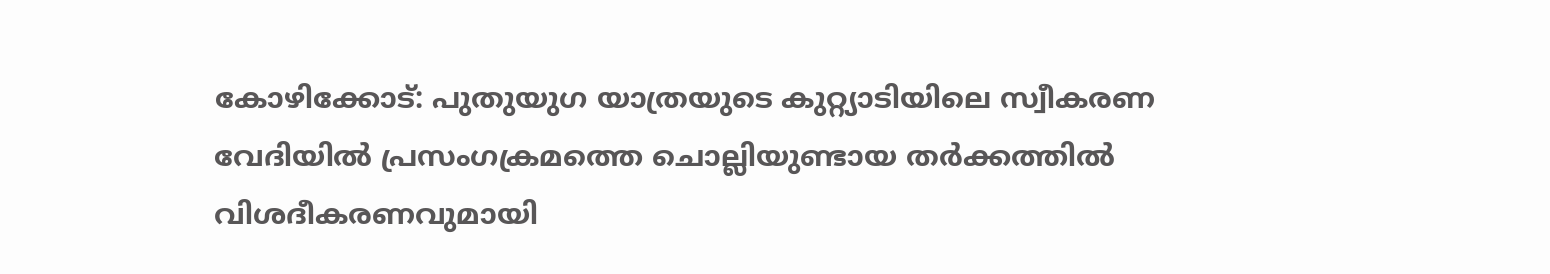കോഴിക്കോട്: പുതുയുഗ യാത്രയുടെ കുറ്റ്യാടിയിലെ സ്വീകരണ വേദിയിൽ പ്രസംഗക്രമത്തെ ചൊല്ലിയുണ്ടായ തർക്കത്തിൽ വിശദീകരണവുമായി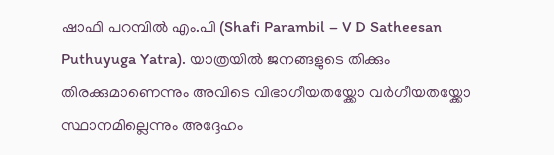ഷാഫി പറമ്പിൽ എം.പി (Shafi Parambil – V D Satheesan Puthuyuga Yatra). യാത്രയിൽ ജനങ്ങളുടെ തിക്കും തിരക്കുമാണെന്നും അവിടെ വിഭാഗീയതയ്ക്കോ വർഗീയതയ്ക്കോ സ്ഥാനമില്ലെന്നും അദ്ദേഹം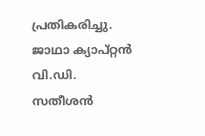പ്രതികരിച്ചു.
ജാഥാ ക്യാപ്റ്റൻ വി.ഡി. സതീശൻ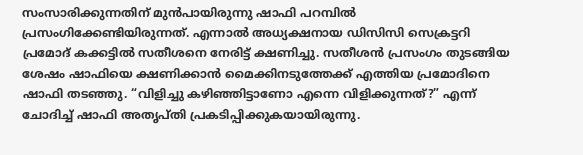സംസാരിക്കുന്നതിന് മുൻപായിരുന്നു ഷാഫി പറമ്പിൽ പ്രസംഗിക്കേണ്ടിയിരുന്നത്. എന്നാൽ അധ്യക്ഷനായ ഡിസിസി സെക്രട്ടറി പ്രമോദ് കക്കട്ടിൽ സതീശനെ നേരിട്ട് ക്ഷണിച്ചു. സതീശൻ പ്രസംഗം തുടങ്ങിയ ശേഷം ഷാഫിയെ ക്ഷണിക്കാൻ മൈക്കിനടുത്തേക്ക് എത്തിയ പ്രമോദിനെ ഷാഫി തടഞ്ഞു. “വിളിച്ചു കഴിഞ്ഞിട്ടാണോ എന്നെ വിളിക്കുന്നത്?” എന്ന് ചോദിച്ച് ഷാഫി അതൃപ്തി പ്രകടിപ്പിക്കുകയായിരുന്നു.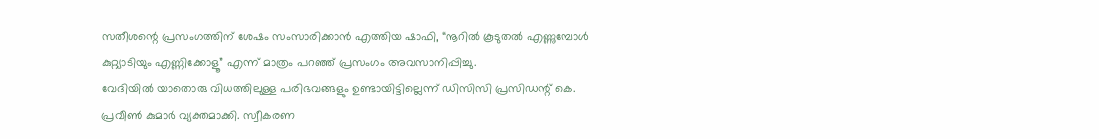സതീശന്റെ പ്രസംഗത്തിന് ശേഷം സംസാരിക്കാൻ എത്തിയ ഷാഫി, “നൂറിൽ കൂടുതൽ എണ്ണുമ്പോൾ കുറ്റ്യാടിയും എണ്ണിക്കോളൂ” എന്ന് മാത്രം പറഞ്ഞ് പ്രസംഗം അവസാനിപ്പിച്ചു.
വേദിയിൽ യാതൊരു വിധത്തിലുള്ള പരിഭവങ്ങളും ഉണ്ടായിട്ടില്ലെന്ന് ഡിസിസി പ്രസിഡന്റ് കെ. പ്രവീൺ കുമാർ വ്യക്തമാക്കി. സ്വീകരണ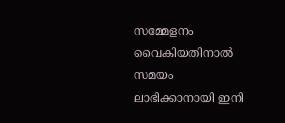സമ്മേളനം വൈകിയതിനാൽ സമയം ലാഭിക്കാനായി ഇനി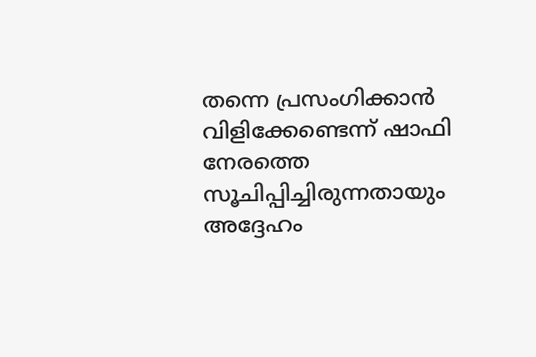തന്നെ പ്രസംഗിക്കാൻ വിളിക്കേണ്ടെന്ന് ഷാഫി നേരത്തെ സൂചിപ്പിച്ചിരുന്നതായും അദ്ദേഹം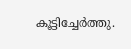കൂട്ടിച്ചേർത്തു.